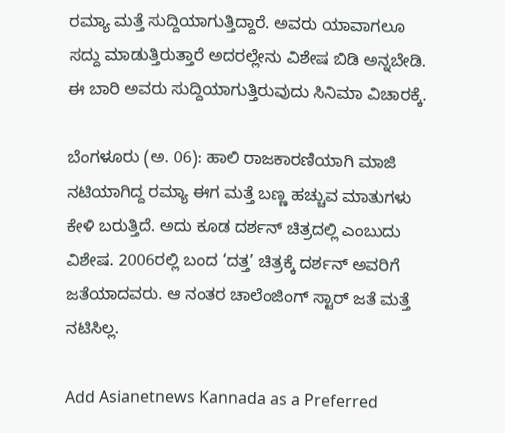ರಮ್ಯಾ ಮತ್ತೆ ಸುದ್ದಿಯಾಗುತ್ತಿದ್ದಾರೆ. ಅವರು ಯಾವಾಗಲೂ ಸದ್ದು ಮಾಡುತ್ತಿರುತ್ತಾರೆ ಅದರಲ್ಲೇನು ವಿಶೇಷ ಬಿಡಿ ಅನ್ನಬೇಡಿ. ಈ ಬಾರಿ ಅವರು ಸುದ್ದಿಯಾಗುತ್ತಿರುವುದು ಸಿನಿಮಾ ವಿಚಾರಕ್ಕೆ.

ಬೆಂಗಳೂರು (ಅ. 06): ಹಾಲಿ ರಾಜಕಾರಣಿಯಾಗಿ ಮಾಜಿ ನಟಿಯಾಗಿದ್ದ ರಮ್ಯಾ ಈಗ ಮತ್ತೆ ಬಣ್ಣ ಹಚ್ಚುವ ಮಾತುಗಳು ಕೇಳಿ ಬರುತ್ತಿದೆ. ಅದು ಕೂಡ ದರ್ಶನ್ ಚಿತ್ರದಲ್ಲಿ ಎಂಬುದು ವಿಶೇಷ. 2006ರಲ್ಲಿ ಬಂದ ‘ದತ್ತ’ ಚಿತ್ರಕ್ಕೆ ದರ್ಶನ್ ಅವರಿಗೆ ಜತೆಯಾದವರು. ಆ ನಂತರ ಚಾಲೆಂಜಿಂಗ್ ಸ್ಟಾರ್ ಜತೆ ಮತ್ತೆ ನಟಿಸಿಲ್ಲ.

Add Asianetnews Kannada as a Preferred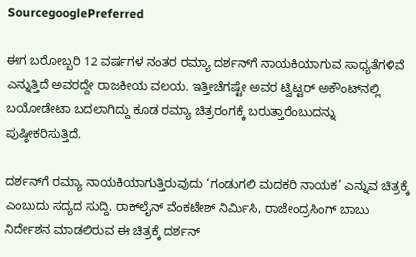SourcegooglePreferred

ಈಗ ಬರೋಬ್ಬರಿ 12 ವರ್ಷಗಳ ನಂತರ ರಮ್ಯಾ ದರ್ಶನ್‌ಗೆ ನಾಯಕಿಯಾಗುವ ಸಾಧ್ಯತೆಗಳಿವೆ ಎನ್ನುತ್ತಿದೆ ಅವರದ್ದೇ ರಾಜಕೀಯ ವಲಯ. ಇತ್ತೀಚೆಗಷ್ಟೇ ಅವರ ಟ್ವಿಟ್ಟರ್ ಅಕೌಂಟ್‌ನಲ್ಲಿ ಬಯೋಡೇಟಾ ಬದಲಾಗಿದ್ದು ಕೂಡ ರಮ್ಯಾ ಚಿತ್ರರಂಗಕ್ಕೆ ಬರುತ್ತಾರೆಂಬುದನ್ನು ಪುಷ್ಠೀಕರಿಸುತ್ತಿದೆ.

ದರ್ಶನ್‌ಗೆ ರಮ್ಯಾ ನಾಯಕಿಯಾಗುತ್ತಿರುವುದು ‘ಗಂಡುಗಲಿ ಮದಕರಿ ನಾಯಕ’ ಎನ್ನುವ ಚಿತ್ರಕ್ಕೆ ಎಂಬುದು ಸದ್ಯದ ಸುದ್ದಿ. ರಾಕ್‌ಲೈನ್ ವೆಂಕಟೇಶ್ ನಿರ್ಮಿಸಿ, ರಾಜೇಂದ್ರಸಿಂಗ್ ಬಾಬು ನಿರ್ದೇಶನ ಮಾಡಲಿರುವ ಈ ಚಿತ್ರಕ್ಕೆ ದರ್ಶನ್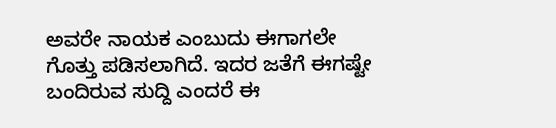ಅವರೇ ನಾಯಕ ಎಂಬುದು ಈಗಾಗಲೇ ಗೊತ್ತು ಪಡಿಸಲಾಗಿದೆ. ಇದರ ಜತೆಗೆ ಈಗಷ್ಟೇ ಬಂದಿರುವ ಸುದ್ದಿ ಎಂದರೆ ಈ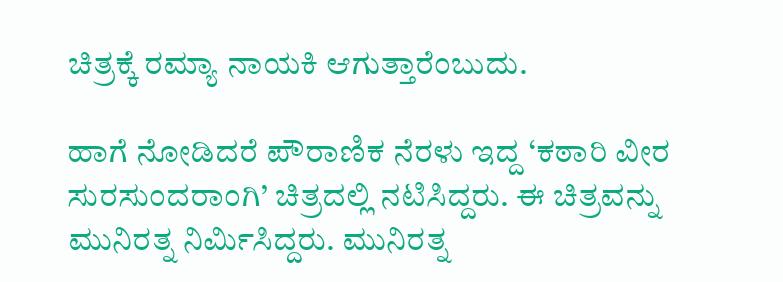ಚಿತ್ರಕ್ಕೆ ರಮ್ಯಾ ನಾಯಕಿ ಆಗುತ್ತಾರೆಂಬುದು.

ಹಾಗೆ ನೋಡಿದರೆ ಪೌರಾಣಿಕ ನೆರಳು ಇದ್ದ ‘ಕಠಾರಿ ವೀರ ಸುರಸುಂದರಾಂಗಿ’ ಚಿತ್ರದಲ್ಲಿ ನಟಿಸಿದ್ದರು. ಈ ಚಿತ್ರವನ್ನು ಮುನಿರತ್ನ ನಿರ್ಮಿಸಿದ್ದರು. ಮುನಿರತ್ನ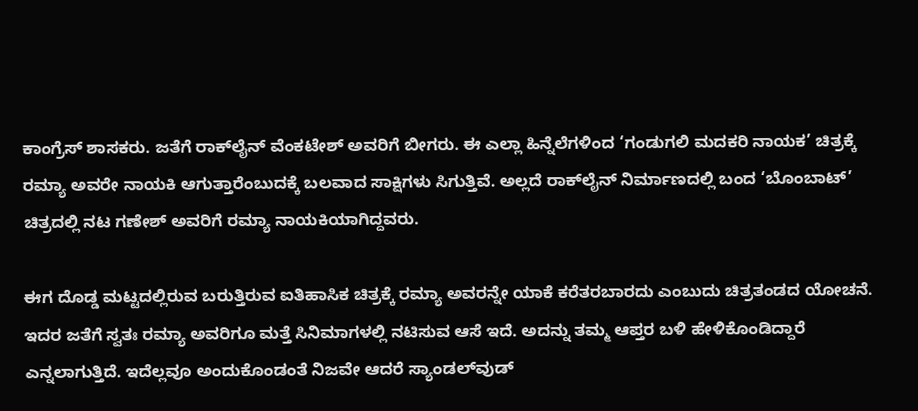ಕಾಂಗ್ರೆಸ್ ಶಾಸಕರು. ಜತೆಗೆ ರಾಕ್‌ಲೈನ್ ವೆಂಕಟೇಶ್ ಅವರಿಗೆ ಬೀಗರು. ಈ ಎಲ್ಲಾ ಹಿನ್ನೆಲೆಗಳಿಂದ ‘ಗಂಡುಗಲಿ ಮದಕರಿ ನಾಯಕ’ ಚಿತ್ರಕ್ಕೆ ರಮ್ಯಾ ಅವರೇ ನಾಯಕಿ ಆಗುತ್ತಾರೆಂಬುದಕ್ಕೆ ಬಲವಾದ ಸಾಕ್ಷಿಗಳು ಸಿಗುತ್ತಿವೆ. ಅಲ್ಲದೆ ರಾಕ್‌ಲೈನ್ ನಿರ್ಮಾಣದಲ್ಲಿ ಬಂದ ‘ಬೊಂಬಾಟ್’ ಚಿತ್ರದಲ್ಲಿ ನಟ ಗಣೇಶ್ ಅವರಿಗೆ ರಮ್ಯಾ ನಾಯಕಿಯಾಗಿದ್ದವರು.

ಈಗ ದೊಡ್ಡ ಮಟ್ಟದಲ್ಲಿರುವ ಬರುತ್ತಿರುವ ಐತಿಹಾಸಿಕ ಚಿತ್ರಕ್ಕೆ ರಮ್ಯಾ ಅವರನ್ನೇ ಯಾಕೆ ಕರೆತರಬಾರದು ಎಂಬುದು ಚಿತ್ರತಂಡದ ಯೋಚನೆ. ಇದರ ಜತೆಗೆ ಸ್ವತಃ ರಮ್ಯಾ ಅವರಿಗೂ ಮತ್ತೆ ಸಿನಿಮಾಗಳಲ್ಲಿ ನಟಿಸುವ ಆಸೆ ಇದೆ. ಅದನ್ನು ತಮ್ಮ ಆಪ್ತರ ಬಳಿ ಹೇಳಿಕೊಂಡಿದ್ದಾರೆ ಎನ್ನಲಾಗುತ್ತಿದೆ. ಇದೆಲ್ಲವೂ ಅಂದುಕೊಂಡಂತೆ ನಿಜವೇ ಆದರೆ ಸ್ಯಾಂಡಲ್‌ವುಡ್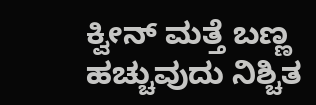ಕ್ವೀನ್ ಮತ್ತೆ ಬಣ್ಣ ಹಚ್ಚುವುದು ನಿಶ್ಚಿತ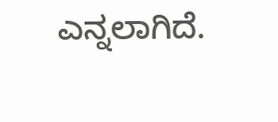ಎನ್ನಲಾಗಿದೆ.